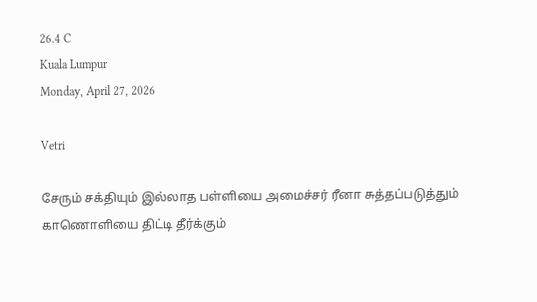26.4 C
Kuala Lumpur
Monday, April 27, 2026

Vetri

சேரும் சக்தியும் இல்லாத பள்ளியை அமைச்சர் ரீனா சுத்தப்படுத்தும் காணொளியை திட்டி தீர்க்கும்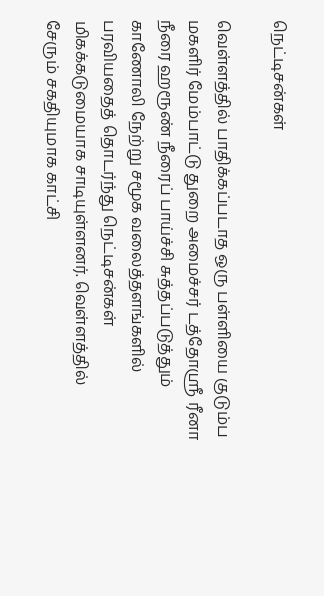நெட்டிசன்கள்

வெள்ளத்தில் பாதிக்கப்படாத ஒரு பள்ளியை குடும்ப மகளிர் மேம்பாட்டு துறை அமைச்சர் டத்தோஸ்ரீ ரீனா நீரை ஹரூண் நீரைப் பாய்ச்சி சுத்தப்படுத்தும் காணோலி நேற்று சமூக வலைத்தளங்களில் பரவியதைத் தொடர்ந்து நெட்டிசன்கள் மிகக்கடுமையாக சாடியுள்ளனர். வெள்ளத்தில் சேரும் சகதியுமாக காட்சி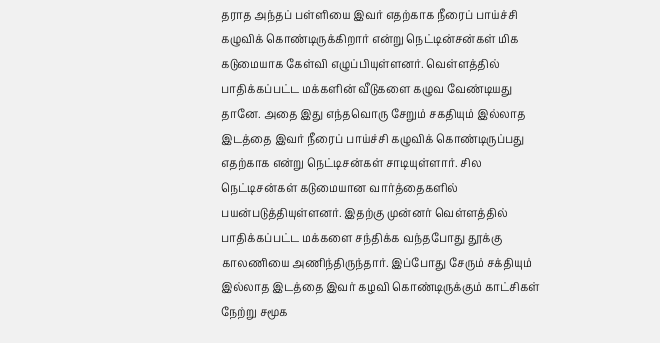தராத அந்தப் பள்ளியை இவர் எதற்காக நீரைப் பாய்ச்சி கழுவிக் கொண்டிருக்கிறார் என்று நெட்டின்சன்கள் மிக கடுமையாக கேள்வி எழுப்பியுள்ளனர். வெள்ளத்தில் பாதிக்கப்பட்ட மக்களின் வீடுகளை கழுவ வேண்டியது தானே. அதை இது எந்தவொரு சேறும் சகதியும் இல்லாத இடத்தை இவர் நீரைப் பாய்ச்சி கழுவிக் கொண்டிருப்பது எதற்காக என்று நெட்டிசன்கள் சாடியுள்ளார். சில நெட்டிசன்கள் கடுமையான வார்த்தைகளில் பயன்படுத்தியுள்ளனர். இதற்கு முன்னர் வெள்ளத்தில் பாதிக்கப்பட்ட மக்களை சந்திக்க வந்தபோது தூக்கு காலணியை அணிந்திருந்தார். இப்போது சேரும் சக்தியும் இல்லாத இடத்தை இவர் கழவி கொண்டிருக்கும் காட்சிகள் நேற்று சமூக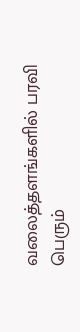வலைத்தளங்களில் பரவி பெரும்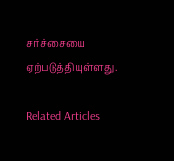சர்ச்சையை ஏற்படுத்தியுள்ளது.

Related Articles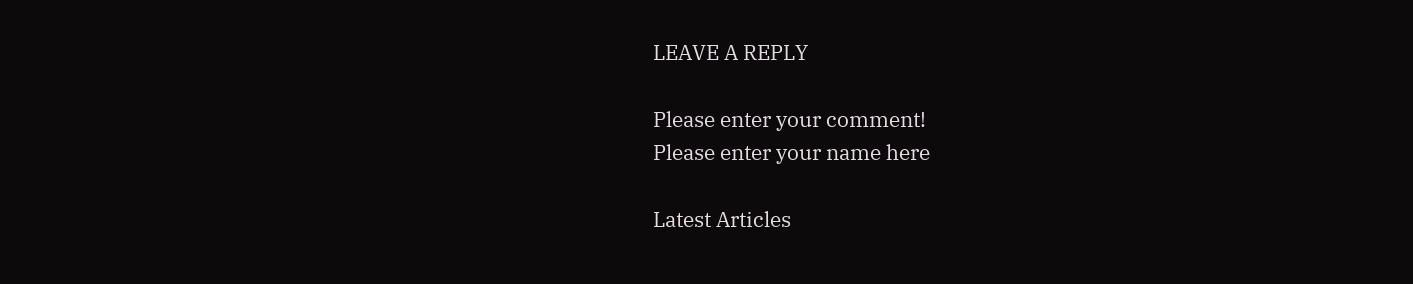LEAVE A REPLY

Please enter your comment!
Please enter your name here

Latest Articles